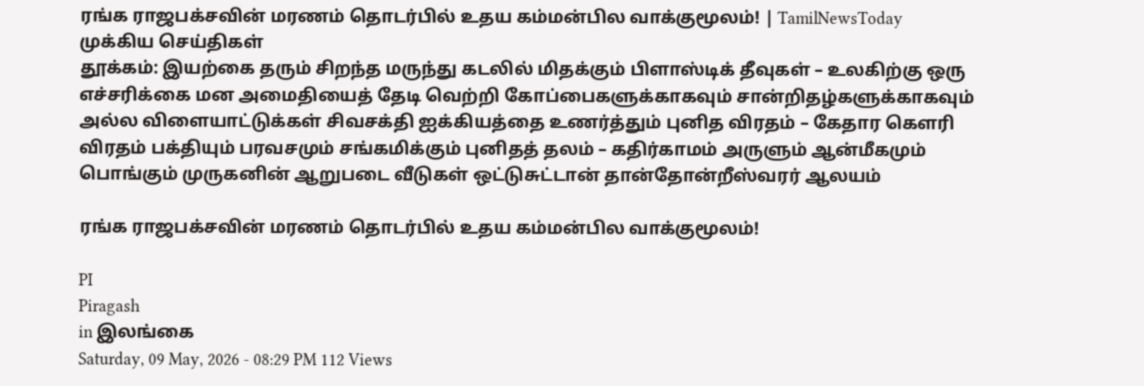ரங்க ராஜபக்சவின் மரணம் தொடர்பில் உதய கம்மன்பில வாக்குமூலம்! | TamilNewsToday
முக்கிய செய்திகள்
தூக்கம்: இயற்கை தரும் சிறந்த மருந்து கடலில் மிதக்கும் பிளாஸ்டிக் தீவுகள் – உலகிற்கு ஒரு எச்சரிக்கை மன அமைதியைத் தேடி வெற்றி கோப்பைகளுக்காகவும் சான்றிதழ்களுக்காகவும் அல்ல விளையாட்டுக்கள் சிவசக்தி ஐக்கியத்தை உணர்த்தும் புனித விரதம் – கேதார கௌரி விரதம் பக்தியும் பரவசமும் சங்கமிக்கும் புனிதத் தலம் – கதிர்காமம் அருளும் ஆன்மீகமும் பொங்கும் முருகனின் ஆறுபடை வீடுகள் ஒட்டுசுட்டான் தான்தோன்றீஸ்வரர் ஆலயம்

ரங்க ராஜபக்சவின் மரணம் தொடர்பில் உதய கம்மன்பில வாக்குமூலம்!

PI
Piragash
in இலங்கை
Saturday, 09 May, 2026 - 08:29 PM 112 Views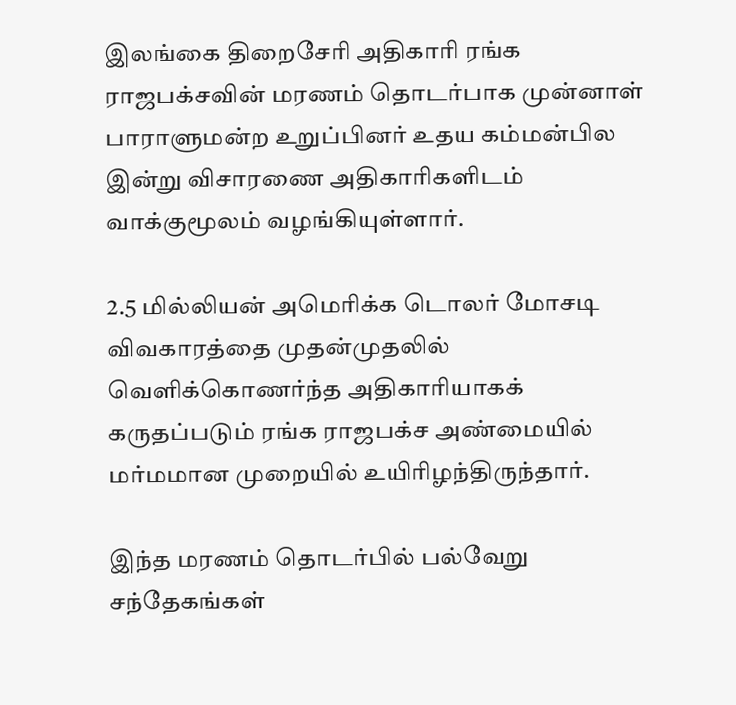இலங்கை திறைசேரி அதிகாரி ரங்க ராஜபக்சவின் மரணம் தொடர்பாக முன்னாள் பாராளுமன்ற உறுப்பினர் உதய கம்மன்பில இன்று விசாரணை அதிகாரிகளிடம் வாக்குமூலம் வழங்கியுள்ளார்.

2.5 மில்லியன் அமெரிக்க டொலர் மோசடி விவகாரத்தை முதன்முதலில் வெளிக்கொணர்ந்த அதிகாரியாகக் கருதப்படும் ரங்க ராஜபக்ச அண்மையில் மர்மமான முறையில் உயிரிழந்திருந்தார்.

இந்த மரணம் தொடர்பில் பல்வேறு சந்தேகங்கள்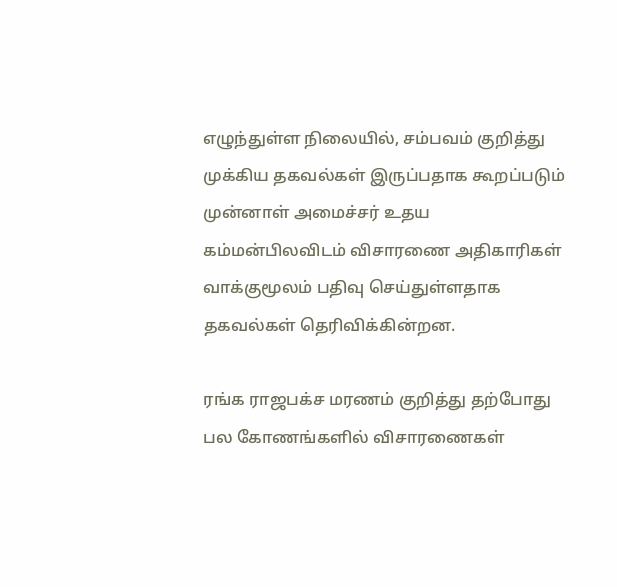எழுந்துள்ள நிலையில், சம்பவம் குறித்து முக்கிய தகவல்கள் இருப்பதாக கூறப்படும் முன்னாள் அமைச்சர் உதய கம்மன்பிலவிடம் விசாரணை அதிகாரிகள் வாக்குமூலம் பதிவு செய்துள்ளதாக தகவல்கள் தெரிவிக்கின்றன.

ரங்க ராஜபக்ச மரணம் குறித்து தற்போது பல கோணங்களில் விசாரணைகள்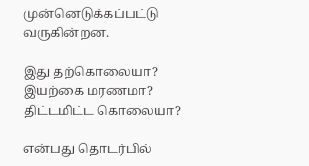முன்னெடுக்கப்பட்டு வருகின்றன.

இது தற்கொலையா?  இயற்கை மரணமா? திட்டமிட்ட கொலையா?

என்பது தொடர்பில்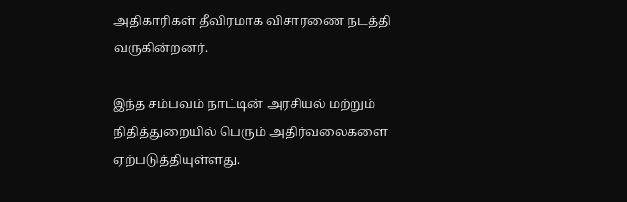அதிகாரிகள் தீவிரமாக விசாரணை நடத்தி வருகின்றனர்.

இந்த சம்பவம் நாட்டின் அரசியல் மற்றும் நிதித்துறையில் பெரும் அதிர்வலைகளை ஏற்படுத்தியுள்ளது.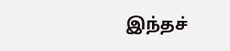இந்தச்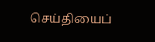செய்தியைப்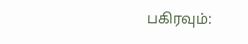பகிரவும்: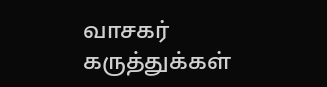வாசகர் கருத்துக்கள்